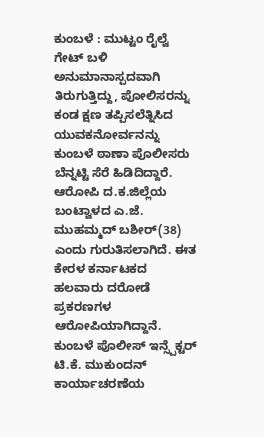ಕುಂಬಳೆ : ಮುಟ್ಟಂ ರೈಲ್ವೆ ಗೇಟ್ ಬಳಿ ಅನುಮಾನಾಸ್ಪದವಾಗಿ ತಿರುಗುತ್ತಿದ್ದು, ಪೋಲಿಸರನ್ನು ಕಂಡ ಕ್ಷಣ ತಪ್ಪಿಸಲೆತ್ನಿಸಿದ ಯುವಕನೋರ್ವನನ್ನು ಕುಂಬಳೆ ಠಾಣಾ ಪೊಲೀಸರು ಬೆನ್ನಟ್ಟಿ ಸೆರೆ ಹಿಡಿದಿದ್ದಾರೆ. ಆರೋಪಿ ದ.ಕ.ಜಿಲ್ಲೆಯ ಬಂಟ್ವಾಳದ ಎ.ಜೆ. ಮುಹಮ್ಮದ್ ಬಶೀರ್(38) ಎಂದು ಗುರುತಿಸಲಾಗಿದೆ. ಈತ ಕೇರಳ ಕರ್ನಾಟಕದ ಹಲವಾರು ದರೋಡೆ ಪ್ರಕರಣಗಳ ಆರೋಪಿಯಾಗಿದ್ದಾನೆ. ಕುಂಬಳೆ ಪೊಲೀಸ್ ಇನ್ಸ್ಪೆಕ್ಟರ್ ಟಿ.ಕೆ. ಮುಕುಂದನ್ ಕಾರ್ಯಾಚರಣೆಯ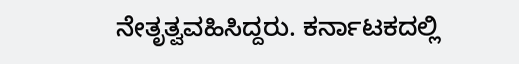ನೇತೃತ್ವವಹಿಸಿದ್ದರು. ಕರ್ನಾಟಕದಲ್ಲಿ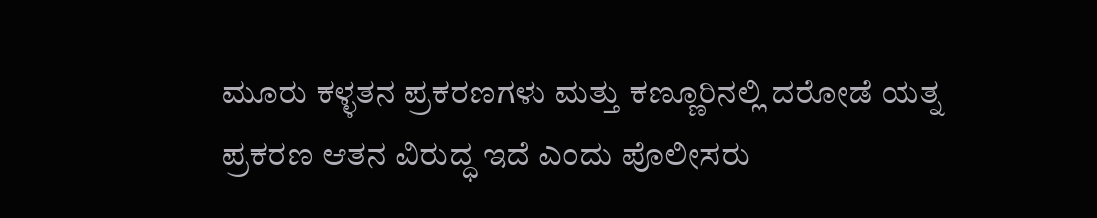ಮೂರು ಕಳ್ಳತನ ಪ್ರಕರಣಗಳು ಮತ್ತು ಕಣ್ಣೂರಿನಲ್ಲಿ ದರೋಡೆ ಯತ್ನ ಪ್ರಕರಣ ಆತನ ವಿರುದ್ಧ ಇದೆ ಎಂದು ಪೊಲೀಸರು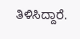ತಿಳಿಸಿದ್ದಾರೆ.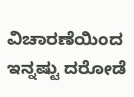ವಿಚಾರಣೆಯಿಂದ ಇನ್ನಷ್ಟು ದರೋಡೆ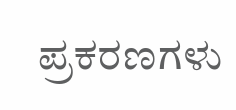ಪ್ರಕರಣಗಳು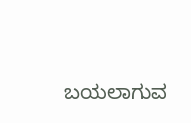ಬಯಲಾಗುವ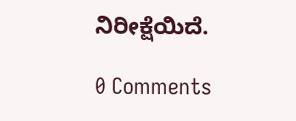ನಿರೀಕ್ಷೆಯಿದೆ.

0 Comments